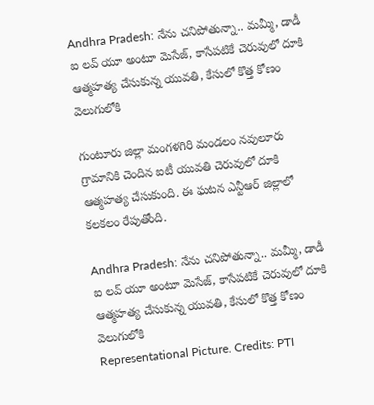Andhra Pradesh: నేను చనిపోతున్నా.. మమ్మీ, డాడీ ఐ లవ్‌ యూ అంటూ మెసేజ్, కాసేపటికే చెరువులో దూకి ఆత్మహత్య చేసుకున్న యువతి, కేసులో కొత్త కోణం వెలుగులోకి

గుంటూరు జిల్లా మంగళగిరి మండలం నవులూరు గ్రామానికి చెందిన ఐటీ యువతి చెరువులో దూకి ఆత్మహత్య చేసుకుంది. ఈ ఘటన ఎన్టీఆర్ జిల్లాలో కలకలం రేపుతోంది.

Andhra Pradesh: నేను చనిపోతున్నా.. మమ్మీ, డాడీ ఐ లవ్‌ యూ అంటూ మెసేజ్, కాసేపటికే చెరువులో దూకి ఆత్మహత్య చేసుకున్న యువతి, కేసులో కొత్త కోణం వెలుగులోకి
Representational Picture. Credits: PTI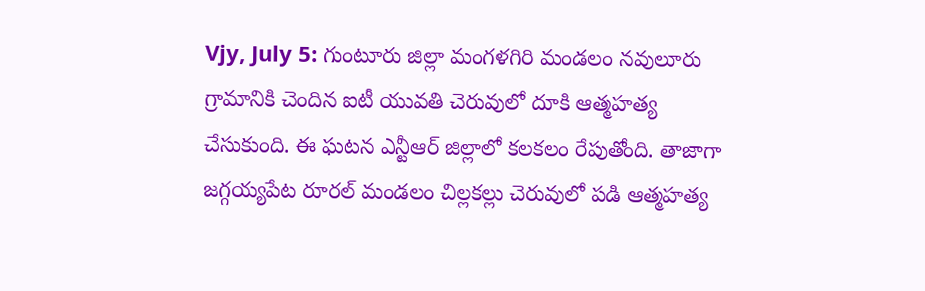Vjy, July 5: గుంటూరు జిల్లా మంగళగిరి మండలం నవులూరు గ్రామానికి చెందిన ఐటీ యువతి చెరువులో దూకి ఆత్మహత్య చేసుకుంది. ఈ ఘటన ఎన్టీఆర్ జిల్లాలో కలకలం రేపుతోంది. తాజాగా జగ్గయ్యపేట రూరల్ మండలం చిల్లకల్లు చెరువులో పడి ఆత్మహత్య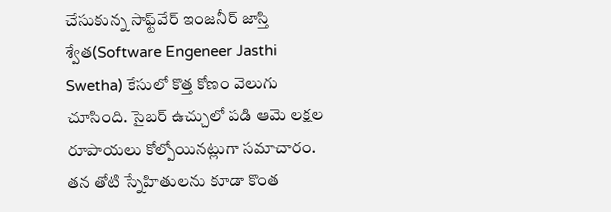చేసుకున్న సాఫ్ట్‌వేర్ ఇంజనీర్ జాస్తి శ్వేత(Software Engeneer Jasthi Swetha) కేసులో కొత్త కోణం వెలుగు చూసింది. సైబర్ ఉచ్చులో పడి ఆమె లక్షల రూపాయలు కోల్పోయినట్లుగా సమాచారం. తన తోటి స్నేహితులను కూడా కొంత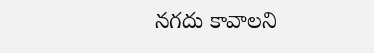నగదు కావాలని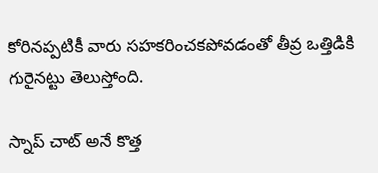కోరినప్పటికీ వారు సహకరించకపోవడంతో తీవ్ర ఒత్తిడికి గురైనట్టు తెలుస్తోంది.

స్నాప్ చాట్ అనే కొత్త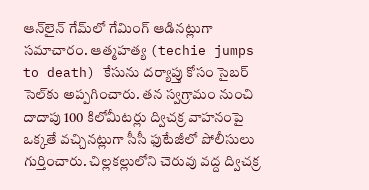ఆన్‌లైన్ గేమ్‌లో గేమింగ్ ఆడినట్లుగా సమాచారం. ఆత్మహత్య (techie jumps to death) కేసును దర్యాప్తు కోసం సైబర్ సెల్‌కు అప్పగించారు. తన స్వగ్రామం నుంచి దాదాపు 100 కిలోమీటర్లు ద్విచక్ర వాహనంపై ఒక్కతే వచ్చినట్లుగా సీసీ ఫుటేజీలో పోలీసులు గుర్తించారు. చిల్లకల్లులోని చెరువు వద్ద ద్విచక్ర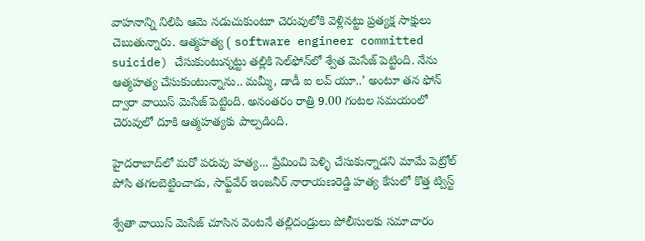వాహనాన్ని నిలిపి ఆమె నడుచుకుంటూ చెరువులోకి వెళ్లినట్టు ప్రత్యక్ష సాక్షులు చెబుతున్నారు. ఆత్మహత్య ( software engineer committed suicide) చేసుకుంటున్నట్టు తల్లికి సెల్‌ఫోన్‌లో శ్వేత మెసేజ్ పెట్టింది. నేను ఆత్మహత్య చేసుకుంటున్నాను.. మమ్మీ, డాడీ ఐ లవ్‌ యూ..’ అంటూ తన ఫోన్‌ ద్వారా వాయిస్‌ మెసేజ్‌ పెట్టింది. అనంతరం రాత్రి 9.00 గంటల సమయంలో చెరువులో దూకి ఆత్మహత్యకు పాల్పడింది.

హైదరాబాద్‌లో మరో పరువు హత్య... ప్రేమించి పెళ్ళి చేసుకున్నాడని మామే పెట్రోల్ పోసి తగలబెట్టించాడు, సాఫ్ట్‌వేర్‌ ఇంజనీర్‌ నారాయణరెడ్డి హత్య కేసులో కొత్త ట్విస్ట్

శ్వేతా వాయిస్‌ మెసేజ్‌ చూసిన వెంటనే తల్లిదండ్రులు పోలీసులకు సమాచారం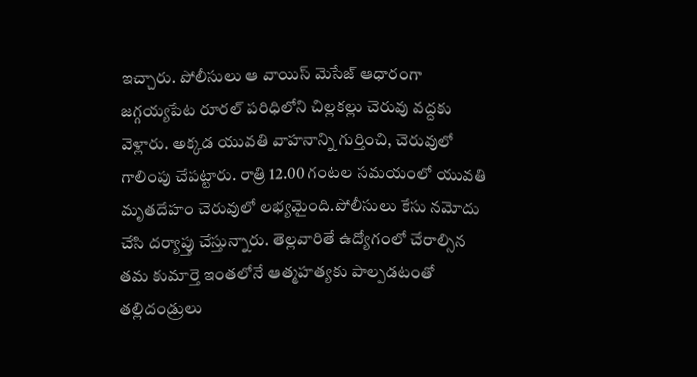ఇచ్చారు. పోలీసులు ఆ వాయిస్‌ మెసేజ్‌ ఆధారంగా జగ్గయ్యపేట రూరల్‌ పరిధిలోని చిల్లకల్లు చెరువు వద్దకు వెళ్లారు. అక్కడ యువతి వాహనాన్ని గుర్తించి, చెరువులో గాలింపు చేపట్టారు. రాత్రి 12.00 గంటల సమయంలో యువతి మృతదేహం చెరువులో లభ్యమైంది.పోలీసులు కేసు నమోదు చేసి దర్యాప్తు చేస్తున్నారు. తెల్లవారితే ఉద్యోగంలో చేరాల్సిన తమ కుమార్తె ఇంతలోనే ఆత్మహత్యకు పాల్పడటంతో తల్లిదండ్రులు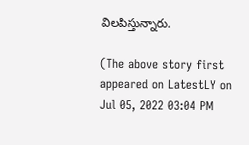విలపిస్తున్నారు.

(The above story first appeared on LatestLY on Jul 05, 2022 03:04 PM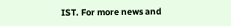IST. For more news and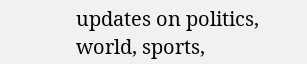updates on politics, world, sports,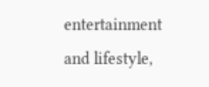entertainment and lifestyle,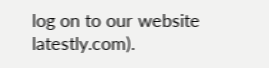log on to our website latestly.com).